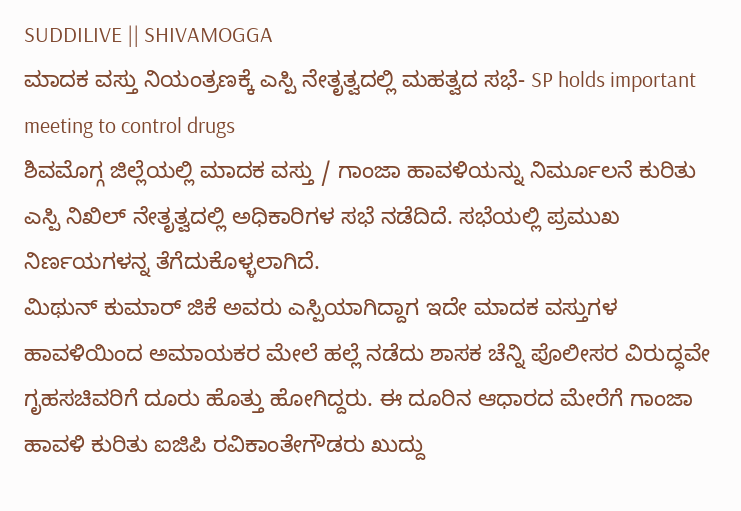SUDDILIVE || SHIVAMOGGA
ಮಾದಕ ವಸ್ತು ನಿಯಂತ್ರಣಕ್ಕೆ ಎಸ್ಪಿ ನೇತೃತ್ವದಲ್ಲಿ ಮಹತ್ವದ ಸಭೆ- SP holds important meeting to control drugs
ಶಿವಮೊಗ್ಗ ಜಿಲ್ಲೆಯಲ್ಲಿ ಮಾದಕ ವಸ್ತು / ಗಾಂಜಾ ಹಾವಳಿಯನ್ನು ನಿರ್ಮೂಲನೆ ಕುರಿತು ಎಸ್ಪಿ ನಿಖಿಲ್ ನೇತೃತ್ವದಲ್ಲಿ ಅಧಿಕಾರಿಗಳ ಸಭೆ ನಡೆದಿದೆ. ಸಭೆಯಲ್ಲಿ ಪ್ರಮುಖ ನಿರ್ಣಯಗಳನ್ನ ತೆಗೆದುಕೊಳ್ಳಲಾಗಿದೆ.
ಮಿಥುನ್ ಕುಮಾರ್ ಜಿಕೆ ಅವರು ಎಸ್ಪಿಯಾಗಿದ್ದಾಗ ಇದೇ ಮಾದಕ ವಸ್ತುಗಳ ಹಾವಳಿಯಿಂದ ಅಮಾಯಕರ ಮೇಲೆ ಹಲ್ಲೆ ನಡೆದು ಶಾಸಕ ಚೆನ್ನಿ ಪೊಲೀಸರ ವಿರುದ್ಧವೇ ಗೃಹಸಚಿವರಿಗೆ ದೂರು ಹೊತ್ತು ಹೋಗಿದ್ದರು. ಈ ದೂರಿನ ಆಧಾರದ ಮೇರೆಗೆ ಗಾಂಜಾ ಹಾವಳಿ ಕುರಿತು ಐಜಿಪಿ ರವಿಕಾಂತೇಗೌಡರು ಖುದ್ದು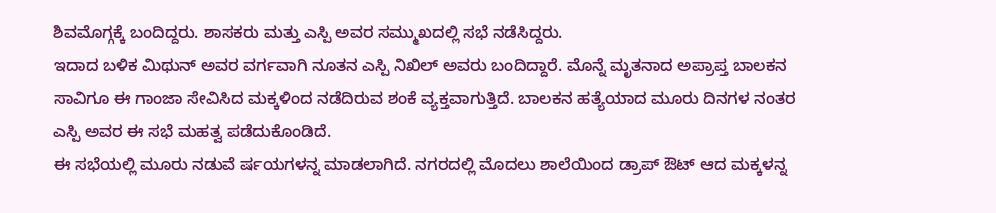ಶಿವಮೊಗ್ಗಕ್ಕೆ ಬಂದಿದ್ದರು. ಶಾಸಕರು ಮತ್ತು ಎಸ್ಪಿ ಅವರ ಸಮ್ಮುಖದಲ್ಲಿ ಸಭೆ ನಡೆಸಿದ್ದರು.
ಇದಾದ ಬಳಿಕ ಮಿಥುನ್ ಅವರ ವರ್ಗವಾಗಿ ನೂತನ ಎಸ್ಪಿ ನಿಖಿಲ್ ಅವರು ಬಂದಿದ್ದಾರೆ. ಮೊನ್ನೆ ಮೃತನಾದ ಅಪ್ರಾಪ್ತ ಬಾಲಕನ ಸಾವಿಗೂ ಈ ಗಾಂಜಾ ಸೇವಿಸಿದ ಮಕ್ಕಳಿಂದ ನಡೆದಿರುವ ಶಂಕೆ ವ್ಯಕ್ತವಾಗುತ್ತಿದೆ. ಬಾಲಕನ ಹತ್ಯೆಯಾದ ಮೂರು ದಿನಗಳ ನಂತರ ಎಸ್ಪಿ ಅವರ ಈ ಸಭೆ ಮಹತ್ವ ಪಡೆದುಕೊಂಡಿದೆ.
ಈ ಸಭೆಯಲ್ಲಿ ಮೂರು ನಡುವೆ ರ್ಷಯಗಳನ್ನ ಮಾಡಲಾಗಿದೆ. ನಗರದಲ್ಲಿ ಮೊದಲು ಶಾಲೆಯಿಂದ ಡ್ರಾಪ್ ಔಟ್ ಆದ ಮಕ್ಕಳನ್ನ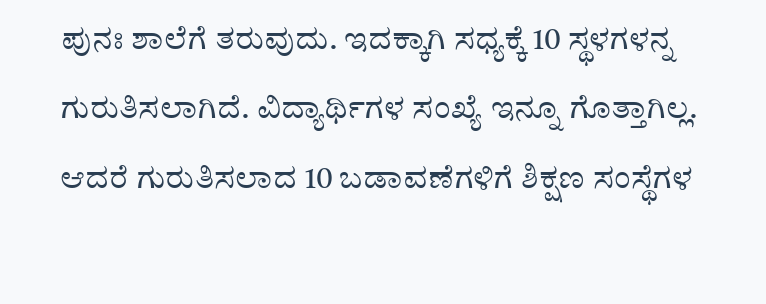ಪುನಃ ಶಾಲೆಗೆ ತರುವುದು. ಇದಕ್ಕಾಗಿ ಸಧ್ಯಕ್ಕೆ 10 ಸ್ಥಳಗಳನ್ನ ಗುರುತಿಸಲಾಗಿದೆ. ವಿದ್ಯಾರ್ಥಿಗಳ ಸಂಖ್ಯೆ ಇನ್ನೂ ಗೊತ್ತಾಗಿಲ್ಲ. ಆದರೆ ಗುರುತಿಸಲಾದ 10 ಬಡಾವಣೆಗಳಿಗೆ ಶಿಕ್ಷಣ ಸಂಸ್ಥೆಗಳ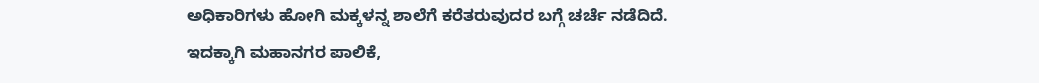ಅಧಿಕಾರಿಗಳು ಹೋಗಿ ಮಕ್ಕಳನ್ನ ಶಾಲೆಗೆ ಕರೆತರುವುದರ ಬಗ್ಗೆ ಚರ್ಚೆ ನಡೆದಿದೆ.
ಇದಕ್ಕಾಗಿ ಮಹಾನಗರ ಪಾಲಿಕೆ,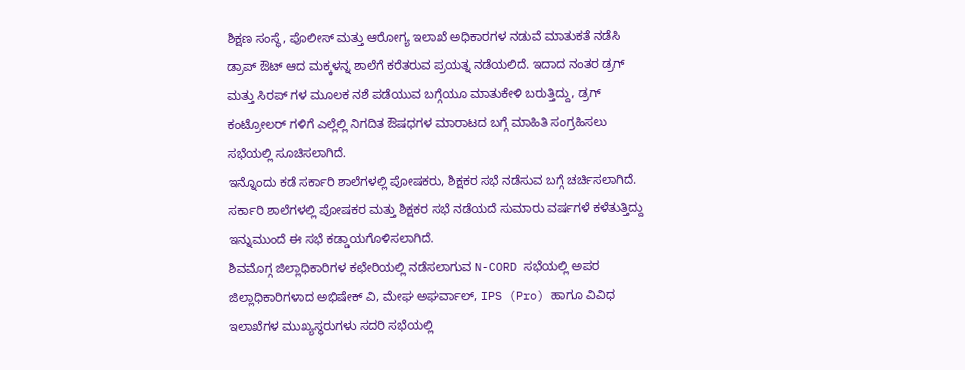ಶಿಕ್ಷಣ ಸಂಸ್ಥೆ, ಪೊಲೀಸ್ ಮತ್ತು ಆರೋಗ್ಯ ಇಲಾಖೆ ಅಧಿಕಾರಗಳ ನಡುವೆ ಮಾತುಕತೆ ನಡೆಸಿ ಡ್ರಾಪ್ ಔಟ್ ಆದ ಮಕ್ಕಳನ್ನ ಶಾಲೆಗೆ ಕರೆತರುವ ಪ್ರಯತ್ನ ನಡೆಯಲಿದೆ. ಇದಾದ ನಂತರ ಡ್ರಗ್ ಮತ್ತು ಸಿರಪ್ ಗಳ ಮೂಲಕ ನಶೆ ಪಡೆಯುವ ಬಗ್ಗೆಯೂ ಮಾತುಕೇಳಿ ಬರುತ್ತಿದ್ದು, ಡ್ರಗ್ ಕಂಟ್ರೋಲರ್ ಗಳಿಗೆ ಎಲ್ಲೆಲ್ಲಿ ನಿಗದಿತ ಔಷಧಗಳ ಮಾರಾಟದ ಬಗ್ಗೆ ಮಾಹಿತಿ ಸಂಗ್ರಹಿಸಲು ಸಭೆಯಲ್ಲಿ ಸೂಚಿಸಲಾಗಿದೆ.
ಇನ್ನೊಂದು ಕಡೆ ಸರ್ಕಾರಿ ಶಾಲೆಗಳಲ್ಲಿ ಪೋಷಕರು, ಶಿಕ್ಷಕರ ಸಭೆ ನಡೆಸುವ ಬಗ್ಗೆ ಚರ್ಚಿಸಲಾಗಿದೆ. ಸರ್ಕಾರಿ ಶಾಲೆಗಳಲ್ಲಿ ಪೋಷಕರ ಮತ್ತು ಶಿಕ್ಷಕರ ಸಭೆ ನಡೆಯದೆ ಸುಮಾರು ವರ್ಷಗಳೆ ಕಳೆತುತ್ತಿದ್ದು ಇನ್ನುಮುಂದೆ ಈ ಸಭೆ ಕಡ್ಡಾಯಗೊಳಿಸಲಾಗಿದೆ.
ಶಿವಮೊಗ್ಗ ಜಿಲ್ಲಾಧಿಕಾರಿಗಳ ಕಛೇರಿಯಲ್ಲಿ ನಡೆಸಲಾಗುವ N-CORD ಸಭೆಯಲ್ಲಿ ಅಪರ ಜಿಲ್ಲಾಧಿಕಾರಿಗಳಾದ ಅಭಿಷೇಕ್ ವಿ, ಮೇಘ ಅಘರ್ವಾಲ್, IPS (Pro) ಹಾಗೂ ವಿವಿಧ ಇಲಾಖೆಗಳ ಮುಖ್ಯಸ್ಥರುಗಳು ಸದರಿ ಸಭೆಯಲ್ಲಿ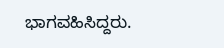ಭಾಗವಹಿಸಿದ್ದರು.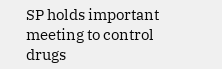SP holds important meeting to control drugs